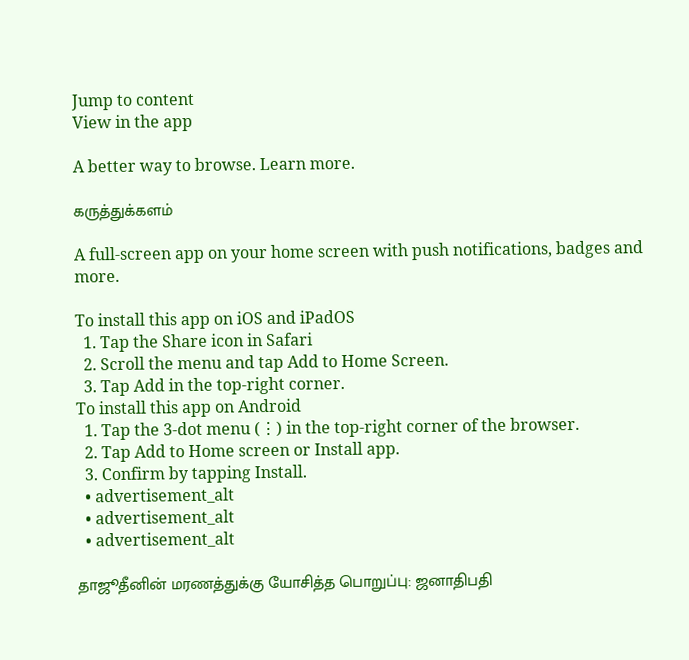Jump to content
View in the app

A better way to browse. Learn more.

கருத்துக்களம்

A full-screen app on your home screen with push notifications, badges and more.

To install this app on iOS and iPadOS
  1. Tap the Share icon in Safari
  2. Scroll the menu and tap Add to Home Screen.
  3. Tap Add in the top-right corner.
To install this app on Android
  1. Tap the 3-dot menu (⋮) in the top-right corner of the browser.
  2. Tap Add to Home screen or Install app.
  3. Confirm by tapping Install.
  • advertisement_alt
  • advertisement_alt
  • advertisement_alt

தாஜூதீனின் மரணத்துக்கு யோசித்த பொறுப்பு: ஜனாதிபதி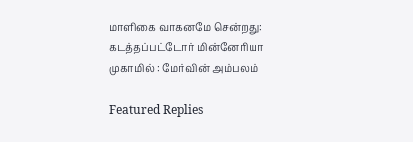மாளிகை வாகனமே சென்றது: கடத்தப்பட்டோர் மின்னேரியா முகாமில் : மேர்வின் அம்பலம்

Featured Replies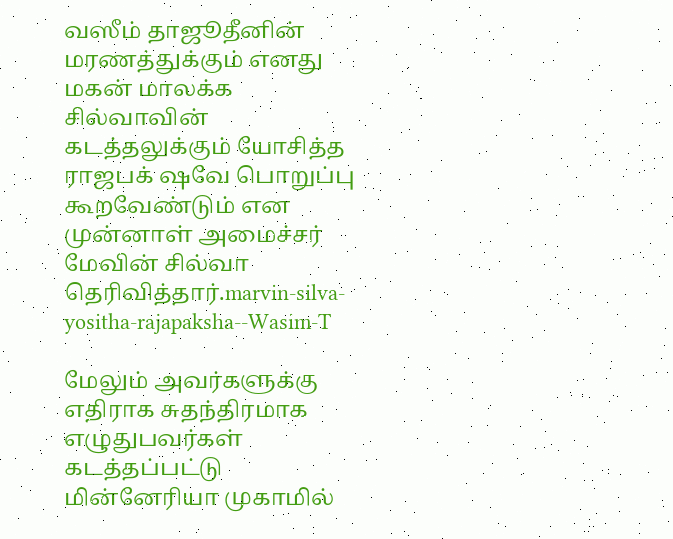வஸீம் தாஜூதீனின் மரணத்துக்கும் எனது மகன் மாலக்க சில்வாவின் கடத்தலுக்கும் யோசித்த ராஜபக் ஷவே பொறுப்பு கூறவேண்டும் என முன்னாள் அமைச்சர் மேவின் சில்வா தெரிவித்தார்.marvin-silva-yositha-rajapaksha--Wasim-T

மேலும் அவர்களுக்கு எதிராக சுதந்திரமாக எழுதுபவர்கள் கடத்தப்பட்டு மின்னேரியா முகாமில்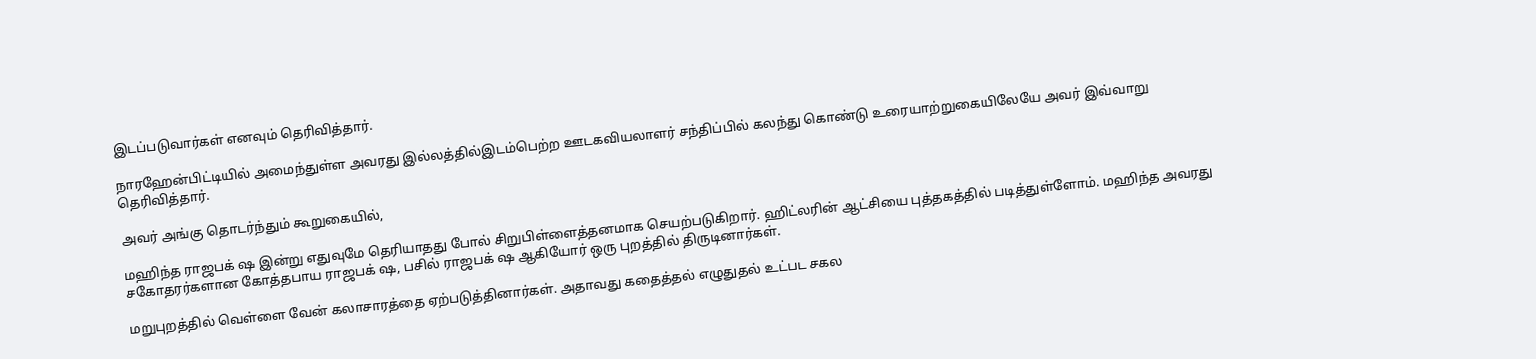இடப்படுவார்கள் எனவும் தெரிவித்தார்.

நாரஹேன்பிட்டியில் அமைந்துள்ள அவரது இல்லத்தில்இடம்பெற்ற ஊடகவியலாளர் சந்திப்பில் கலந்து கொண்டு உரையாற்றுகையிலேயே அவர் இவ்வாறு தெரிவித்தார்.

அவர் அங்கு தொடர்ந்தும் கூறுகையில்,

மஹிந்த ராஜபக் ஷ இன்று எதுவுமே தெரியாதது போல் சிறுபிள்ளைத்தனமாக செயற்படுகிறார். ஹிட்லரின் ஆட்சியை புத்தகத்தில் படித்துள்ளோம். மஹிந்த அவரது சகோதரர்களான கோத்தபாய ராஜபக் ஷ, பசில் ராஜபக் ஷ ஆகியோர் ஒரு புறத்தில் திருடினார்கள்.

மறுபுறத்தில் வெள்ளை வேன் கலாசாரத்தை ஏற்படுத்தினார்கள். அதாவது கதைத்தல் எழுதுதல் உட்பட சகல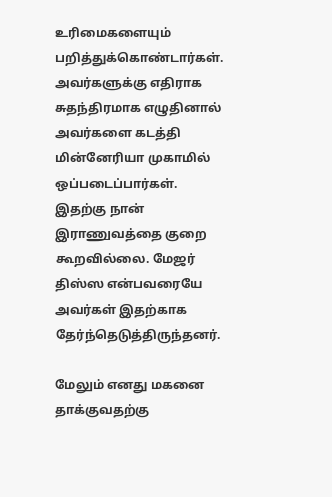உரிமைகளையும் பறித்துக்கொண்டார்கள். அவர்களுக்கு எதிராக சுதந்திரமாக எழுதினால் அவர்களை கடத்தி மின்னேரியா முகாமில் ஒப்படைப்பார்கள். இதற்கு நான் இராணுவத்தை குறை கூறவில்லை. மேஜர் திஸ்ஸ என்பவரையே அவர்கள் இதற்காக தேர்ந்தெடுத்திருந்தனர்.

மேலும் எனது மகனை தாக்குவதற்கு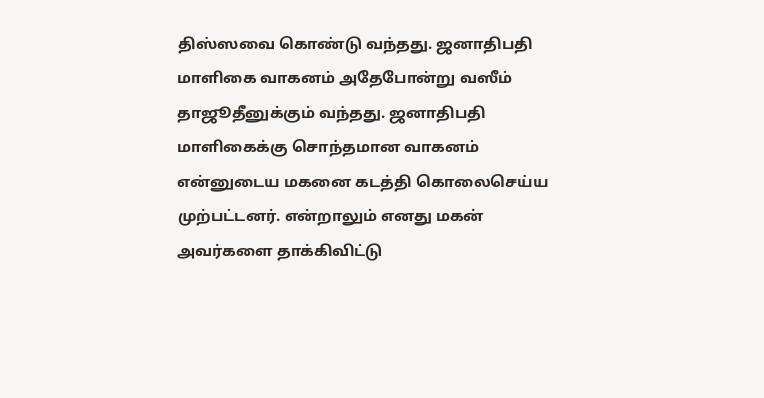திஸ்ஸவை கொண்டு வந்தது. ஜனாதிபதி மாளிகை வாகனம் அதேபோன்று வஸீம் தாஜூதீனுக்கும் வந்தது. ஜனாதிபதி மாளிகைக்கு சொந்தமான வாகனம் என்னுடைய மகனை கடத்தி கொலைசெய்ய முற்பட்டனர். என்றாலும் எனது மகன் அவர்களை தாக்கிவிட்டு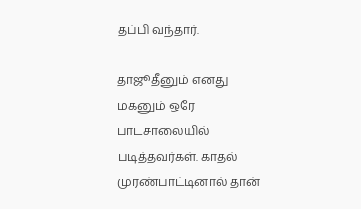தப்பி வந்தார்.

தாஜூதீனும் எனது மகனும் ஒரே பாடசாலையில் படித்தவர்கள். காதல் முரண்பாட்டினால் தான்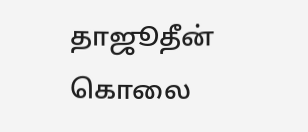தாஜூதீன் கொலை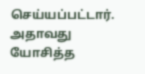செய்யப்பட்டார். அதாவது யோசித்த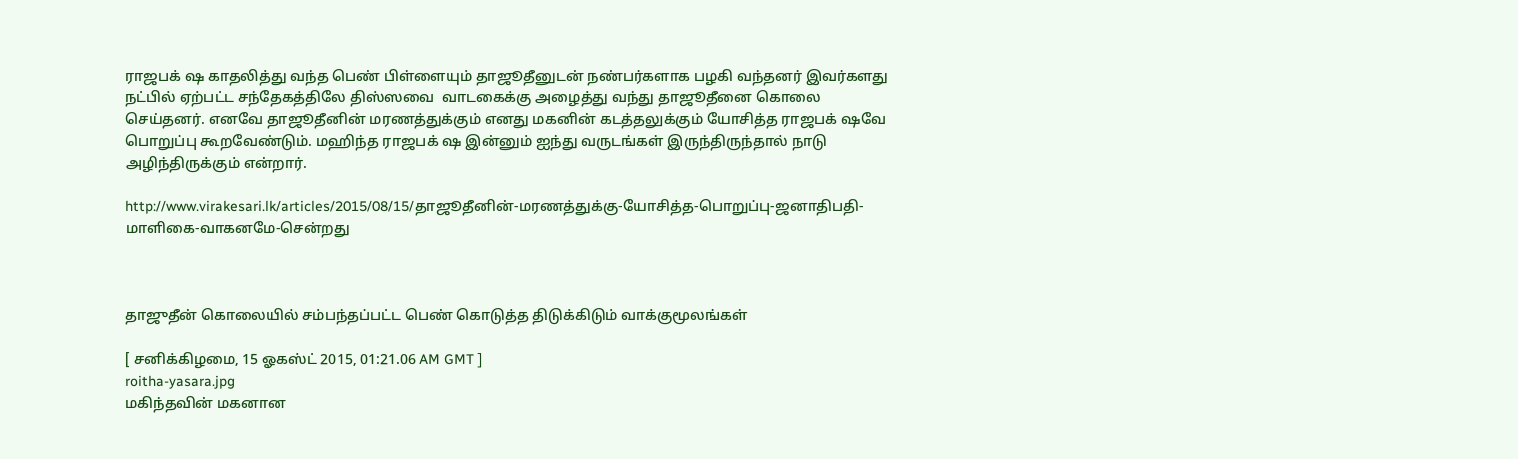ராஜபக் ஷ காதலித்து வந்த பெண் பிள்ளையும் தாஜூதீனுடன் நண்பர்களாக பழகி வந்தனர் இவர்களது நட்பில் ஏற்பட்ட சந்தேகத்திலே திஸ்ஸவை  வாடகைக்கு அழைத்து வந்து தாஜூதீனை கொலை செய்தனர். எனவே தாஜூதீனின் மரணத்துக்கும் எனது மகனின் கடத்தலுக்கும் யோசித்த ராஜபக் ஷவே பொறுப்பு கூறவேண்டும். மஹிந்த ராஜபக் ஷ இன்னும் ஐந்து வருடங்கள் இருந்திருந்தால் நாடு அழிந்திருக்கும் என்றார்.

http://www.virakesari.lk/articles/2015/08/15/தாஜூதீனின்-மரணத்துக்கு-யோசித்த-பொறுப்பு-ஜனாதிபதி-மாளிகை-வாகனமே-சென்றது



தாஜுதீன் கொலையில் சம்பந்தப்பட்ட பெண் கொடுத்த திடுக்கிடும் வாக்குமூலங்கள்

[ சனிக்கிழமை, 15 ஓகஸ்ட் 2015, 01:21.06 AM GMT ]
roitha-yasara.jpg
மகிந்தவின் மகனான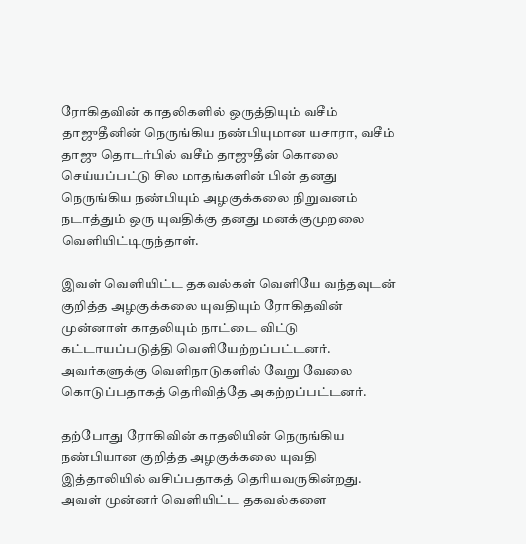ரோகிதவின் காதலிகளில் ஒருத்தியும் வசீம் தாஜுதீனின் நெருங்கிய நண்பியுமான யசாரா, வசீம் தாஜு தொடர்பில் வசீம் தாஜுதீன் கொலை செய்யப்பட்டு சில மாதங்களின் பின் தனது நெருங்கிய நண்பியும் அழகுக்கலை நிறுவனம் நடாத்தும் ஒரு யுவதிக்கு தனது மனக்குமுறலை வெளியிட்டிருந்தாள்.

இவள் வெளியிட்ட தகவல்கள் வெளியே வந்தவுடன் குறித்த அழகுக்கலை யுவதியும் ரோகிதவின் முன்னாள் காதலியும் நாட்டை விட்டு கட்டாயப்படுத்தி வெளியேற்றப்பட்டனர். அவர்களுக்கு வெளிநாடுகளில் வேறு வேலை கொடுப்பதாகத் தெரிவித்தே அகற்றப்பட்டனர்.

தற்போது ரோகிவின் காதலியின் நெருங்கிய நண்பியான குறித்த அழகுக்கலை யுவதி இத்தாலியில் வசிப்பதாகத் தெரியவருகின்றது. அவள் முன்னர் வெளியிட்ட தகவல்களை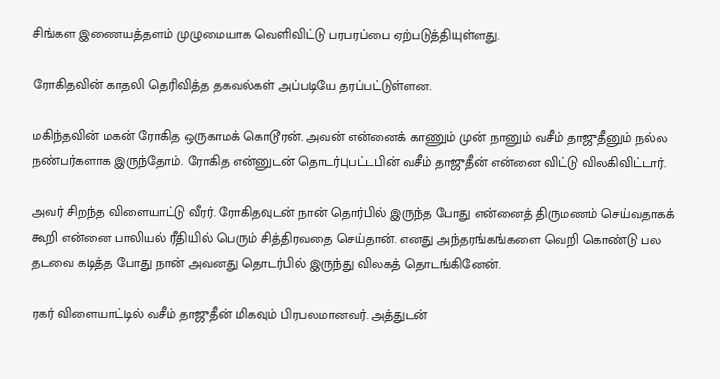சிங்கள இணையத்தளம் முழுமையாக வெளிவிட்டு பரபரப்பை ஏற்படுத்தியுள்ளது.

ரோகிதவின் காதலி தெரிவித்த தகவல்கள் அப்படியே தரப்பட்டுள்ளன.

மகிந்தவின் மகன் ரோகித ஒருகாமக் கொடூரன். அவன் என்னைக் காணும் முன் நானும் வசீம் தாஜுதீனும் நல்ல நண்பர்களாக இருந்தோம். ரோகித என்னுடன் தொடர்புபட்டபின் வசீம் தாஜுதீன் என்னை விட்டு விலகிவிட்டார்.

அவர் சிறந்த விளையாட்டு வீரர். ரோகிதவுடன் நான் தொர்பில் இருந்த போது என்னைத் திருமணம் செய்வதாகக் கூறி என்னை பாலியல் ரீதியில் பெரும் சித்திரவதை செய்தான். எனது அந்தரங்கங்களை வெறி கொண்டு பல தடவை கடித்த போது நான் அவனது தொடர்பில் இருந்து விலகத் தொடங்கினேன்.

ரகர் விளையாட்டில் வசீம் தாஜுதீன் மிகவும் பிரபலமானவர். அத்துடன்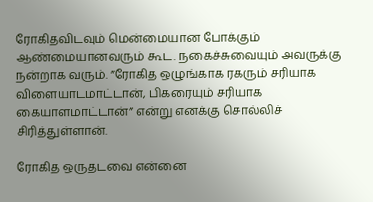ரோகிதவிடவும் மென்மையான போக்கும் ஆண்மையானவரும் கூட. நகைச்சுவையும் அவருக்கு நன்றாக வரும். ”ரோகித ஒழுங்காக ரகரும் சரியாக விளையாடமாட்டான், பிகரையும் சரியாக கையாளமாட்டான்” என்று எனக்கு சொல்லிச் சிரித்துள்ளான்.

ரோகித ஒருதடவை என்னை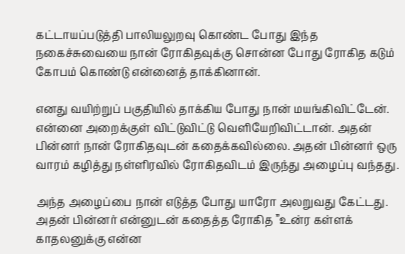கட்டாயப்படுத்தி பாலியலுறவு கொண்ட போது இந்த நகைச்சுவையை நான் ரோகிதவுக்கு சொன்ன போது ரோகித கடும் கோபம் கொண்டு என்னைத் தாக்கினான்.

எனது வயிற்றுப் பகுதியில் தாக்கிய போது நான் மயங்கிவிட்டேன். என்னை அறைக்குள் விட்டுவிட்டு வெளியேறிவிட்டான். அதன் பின்னர் நான் ரோகிதவுடன் கதைக்கவில்லை. அதன் பின்னர் ஒரு வாரம் கழித்து நள்ளிரவில் ரோகிதவிடம் இருந்து அழைப்பு வந்தது.

அந்த அழைப்பை நான் எடுத்த போது யாரோ அலறுவது கேட்டது. அதன் பின்னர் என்னுடன் கதைத்த ரோகித ”உன்ர கள்ளக் காதலனுக்கு என்ன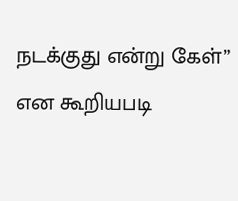நடக்குது என்று கேள்” என கூறியபடி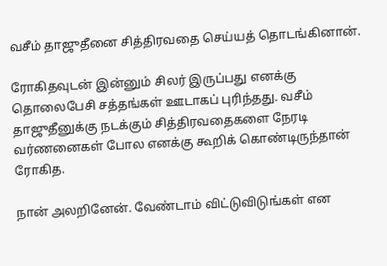வசீம் தாஜுதீனை சித்திரவதை செய்யத் தொடங்கினான்.

ரோகிதவுடன் இன்னும் சிலர் இருப்பது எனக்கு தொலைபேசி சத்தங்கள் ஊடாகப் புரிந்தது. வசீம் தாஜுதீனுக்கு நடக்கும் சித்திரவதைகளை நேரடி வர்ணனைகள் போல எனக்கு கூறிக் கொண்டிருந்தான் ரோகித.

நான் அலறினேன். வேண்டாம் விட்டுவிடுங்கள் என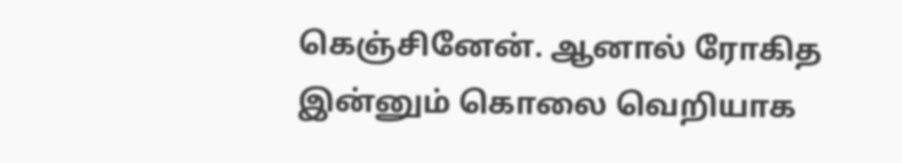கெஞ்சினேன். ஆனால் ரோகித இன்னும் கொலை வெறியாக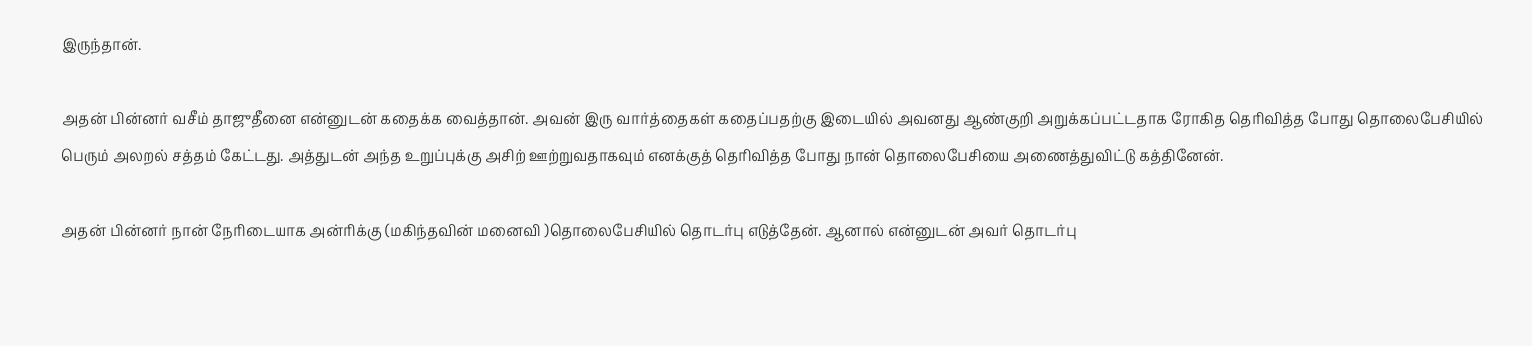இருந்தான்.

அதன் பின்னர் வசீம் தாஜுதீனை என்னுடன் கதைக்க வைத்தான். அவன் இரு வார்த்தைகள் கதைப்பதற்கு இடையில் அவனது ஆண்குறி அறுக்கப்பட்டதாக ரோகித தெரிவித்த போது தொலைபேசியில் பெரும் அலறல் சத்தம் கேட்டது. அத்துடன் அந்த உறுப்புக்கு அசிற் ஊற்றுவதாகவும் எனக்குத் தெரிவித்த போது நான் தொலைபேசியை அணைத்துவிட்டு கத்தினேன்.

அதன் பின்னர் நான் நேரிடையாக அன்ரிக்கு (மகிந்தவின் மனைவி )தொலைபேசியில் தொடர்பு எடுத்தேன். ஆனால் என்னுடன் அவர் தொடர்பு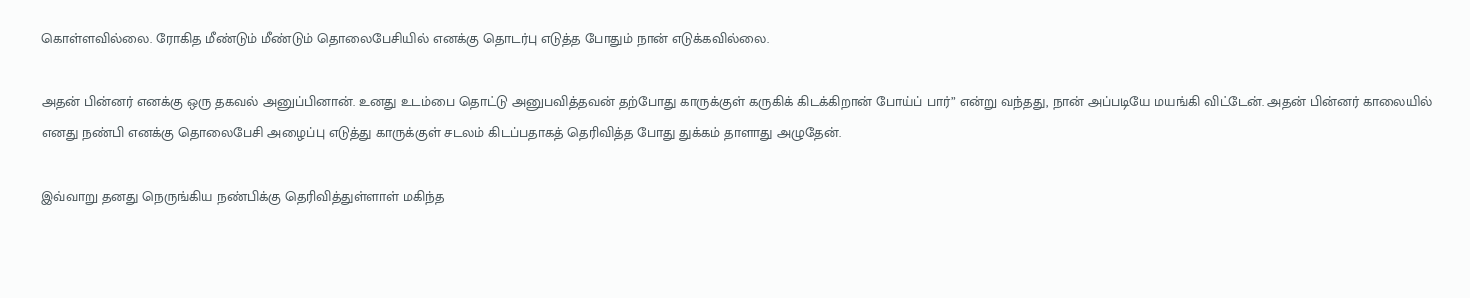கொள்ளவில்லை. ரோகித மீண்டும் மீண்டும் தொலைபேசியில் எனக்கு தொடர்பு எடுத்த போதும் நான் எடுக்கவில்லை.

அதன் பின்னர் எனக்கு ஒரு தகவல் அனுப்பினான். உனது உடம்பை தொட்டு அனுபவித்தவன் தற்போது காருக்குள் கருகிக் கிடக்கிறான் போய்ப் பார்” என்று வந்தது, நான் அப்படியே மயங்கி விட்டேன். அதன் பின்னர் காலையில் எனது நண்பி எனக்கு தொலைபேசி அழைப்பு எடுத்து காருக்குள் சடலம் கிடப்பதாகத் தெரிவித்த போது துக்கம் தாளாது அழுதேன்.

இவ்வாறு தனது நெருங்கிய நண்பிக்கு தெரிவித்துள்ளாள் மகிந்த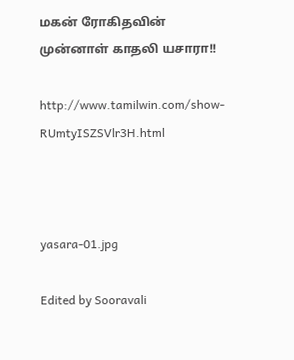மகன் ரோகிதவின் முன்னாள் காதலி யசாரா!!

http://www.tamilwin.com/show-RUmtyISZSVlr3H.html



yasara-01.jpg

Edited by Sooravali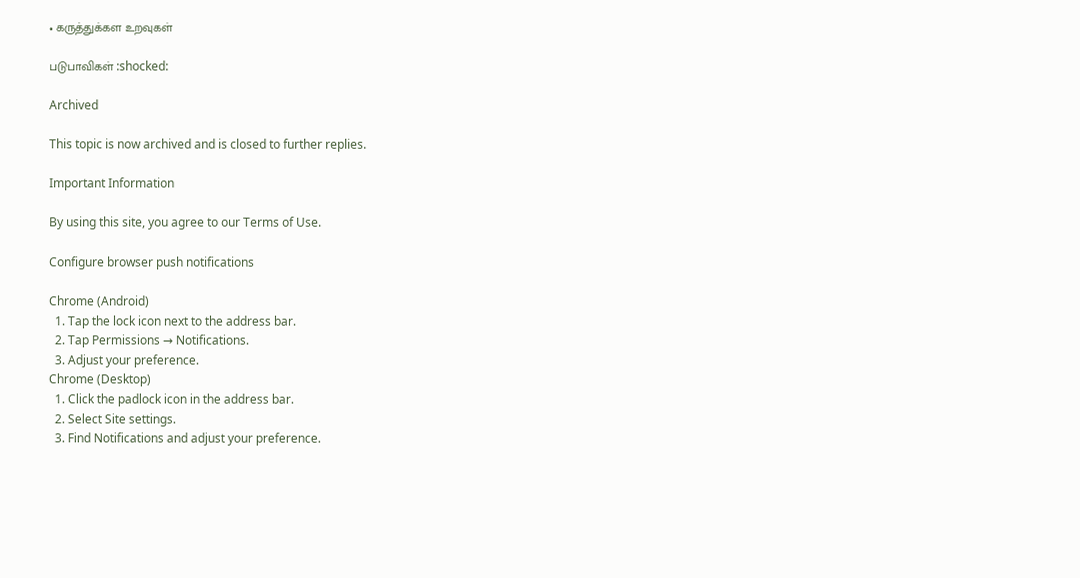• கருத்துக்கள உறவுகள்

படுபாவிகள் :shocked:

Archived

This topic is now archived and is closed to further replies.

Important Information

By using this site, you agree to our Terms of Use.

Configure browser push notifications

Chrome (Android)
  1. Tap the lock icon next to the address bar.
  2. Tap Permissions → Notifications.
  3. Adjust your preference.
Chrome (Desktop)
  1. Click the padlock icon in the address bar.
  2. Select Site settings.
  3. Find Notifications and adjust your preference.